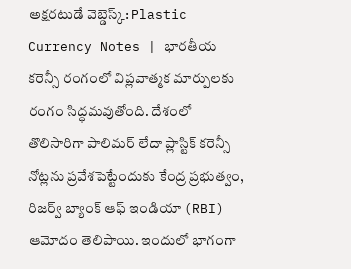అక్షరటుడే వెబ్డెస్క్: Plastic Currency Notes | భారతీయ కరెన్సీ రంగంలో విప్లవాత్మక మార్పులకు రంగం సిద్ధమవుతోంది. దేశంలో తొలిసారిగా పాలిమర్ లేదా ప్లాస్టిక్ కరెన్సీ నోట్లను ప్రవేశపెట్టేందుకు కేంద్ర ప్రభుత్వం, రిజర్వ్ బ్యాంక్ ఆఫ్ ఇండియా (RBI) ఆమోదం తెలిపాయి. ఇందులో భాగంగా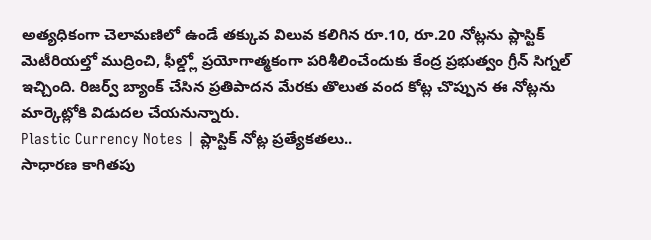అత్యధికంగా చెలామణిలో ఉండే తక్కువ విలువ కలిగిన రూ.10, రూ.20 నోట్లను ప్లాస్టిక్ మెటీరియల్తో ముద్రించి, ఫీల్డ్లో ప్రయోగాత్మకంగా పరిశీలించేందుకు కేంద్ర ప్రభుత్వం గ్రీన్ సిగ్నల్ ఇచ్చింది. రిజర్వ్ బ్యాంక్ చేసిన ప్రతిపాదన మేరకు తొలుత వంద కోట్ల చొప్పున ఈ నోట్లను మార్కెట్లోకి విడుదల చేయనున్నారు.
Plastic Currency Notes | ప్లాస్టిక్ నోట్ల ప్రత్యేకతలు..
సాధారణ కాగితపు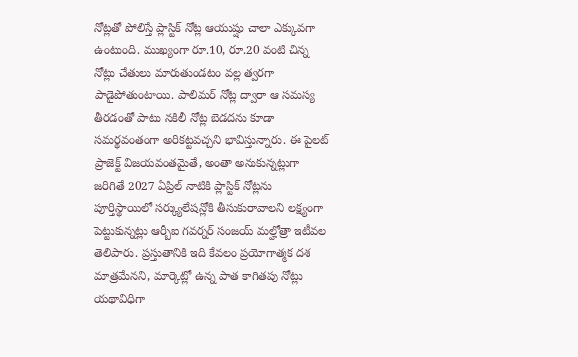నోట్లతో పోలిస్తే ప్లాస్టిక్ నోట్ల ఆయుష్షు చాలా ఎక్కువగా ఉంటుంది. ముఖ్యంగా రూ.10, రూ.20 వంటి చిన్న నోట్లు చేతులు మారుతుండటం వల్ల త్వరగా పాడైపోతుంటాయి. పాలిమర్ నోట్ల ద్వారా ఆ సమస్య తీరడంతో పాటు నకిలీ నోట్ల బెడదను కూడా సమర్థవంతంగా అరికట్టవచ్చని భావిస్తున్నారు. ఈ పైలట్ ప్రాజెక్ట్ విజయవంతమైతే, అంతా అనుకున్నట్లుగా జరిగితే 2027 ఏప్రిల్ నాటికి ప్లాస్టిక్ నోట్లను పూర్తిస్థాయిలో సర్క్యులేషన్లోకి తీసుకురావాలని లక్ష్యంగా పెట్టుకున్నట్లు ఆర్బీఐ గవర్నర్ సంజయ్ మల్హోత్రా ఇటీవల తెలిపారు. ప్రస్తుతానికి ఇది కేవలం ప్రయోగాత్మక దశ మాత్రమేనని, మార్కెట్లో ఉన్న పాత కాగితపు నోట్లు యథావిధిగా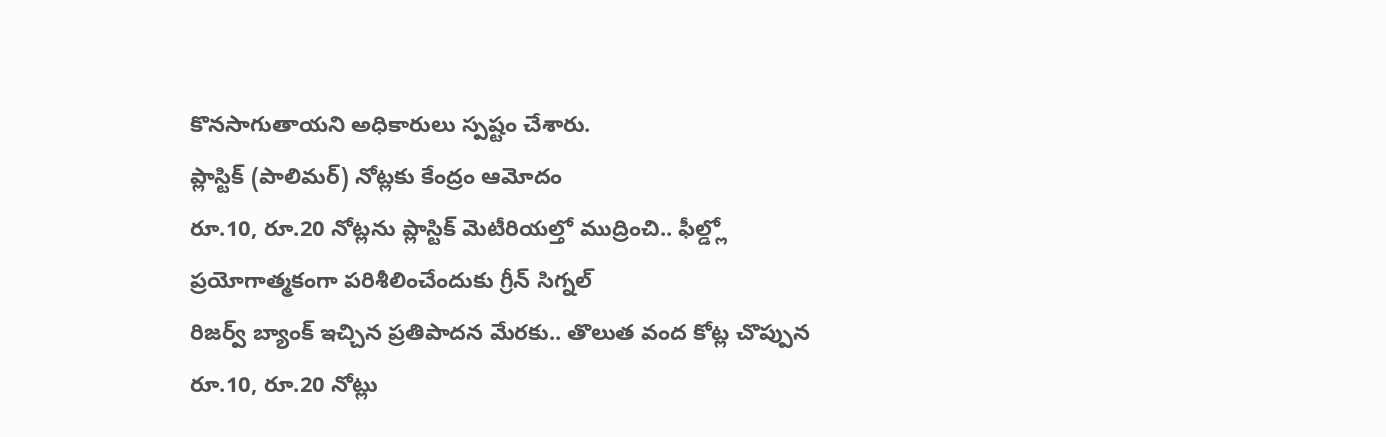కొనసాగుతాయని అధికారులు స్పష్టం చేశారు.
ప్లాస్టిక్ (పాలిమర్) నోట్లకు కేంద్రం ఆమోదం
రూ.10, రూ.20 నోట్లను ప్లాస్టిక్ మెటీరియల్తో ముద్రించి.. ఫీల్డ్లో ప్రయోగాత్మకంగా పరిశీలించేందుకు గ్రీన్ సిగ్నల్
రిజర్వ్ బ్యాంక్ ఇచ్చిన ప్రతిపాదన మేరకు.. తొలుత వంద కోట్ల చొప్పున రూ.10, రూ.20 నోట్లు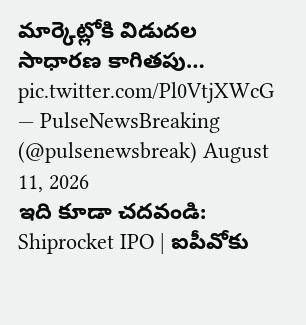మార్కెట్లోకి విడుదల
సాధారణ కాగితపు… pic.twitter.com/Pl0VtjXWcG
— PulseNewsBreaking (@pulsenewsbreak) August 11, 2026
ఇది కూడా చదవండి: Shiprocket IPO | ఐపీవోకు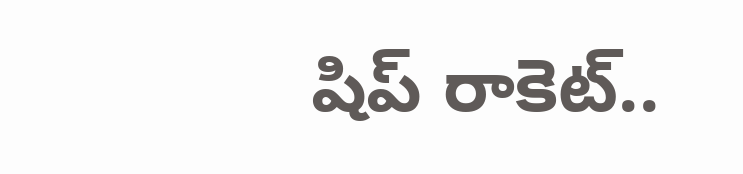షిప్ రాకెట్..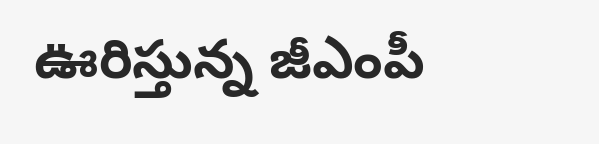ఊరిస్తున్న జీఎంపీ